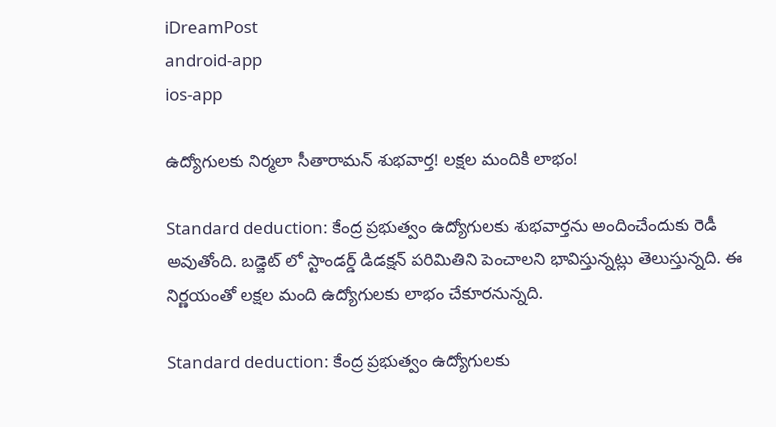iDreamPost
android-app
ios-app

ఉద్యోగులకు నిర్మలా సీతారామన్ శుభవార్త! లక్షల మందికి లాభం!

Standard deduction: కేంద్ర ప్రభుత్వం ఉద్యోగులకు శుభవార్తను అందించేందుకు రెడీ అవుతోంది. బడ్జెట్ లో స్టాండర్డ్ డిడక్షన్ పరిమితిని పెంచాలని భావిస్తున్నట్లు తెలుస్తున్నది. ఈ నిర్ణయంతో లక్షల మంది ఉద్యోగులకు లాభం చేకూరనున్నది.

Standard deduction: కేంద్ర ప్రభుత్వం ఉద్యోగులకు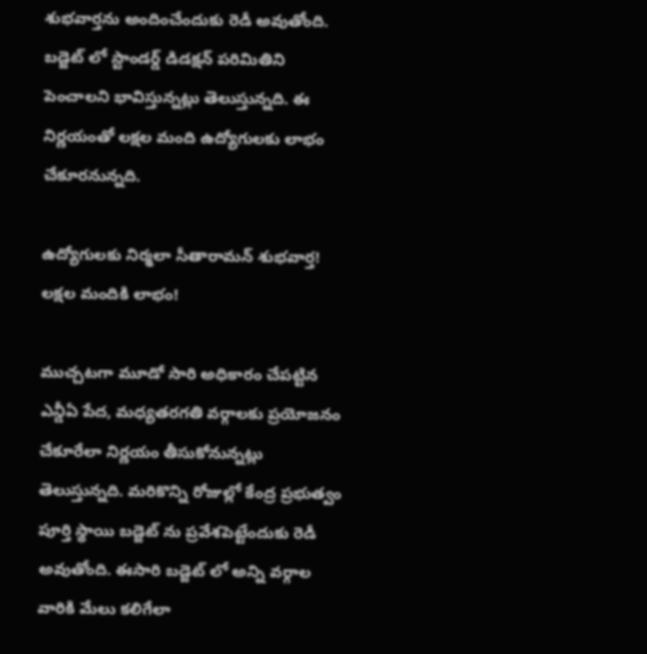శుభవార్తను అందించేందుకు రెడీ అవుతోంది. బడ్జెట్ లో స్టాండర్డ్ డిడక్షన్ పరిమితిని పెంచాలని భావిస్తున్నట్లు తెలుస్తున్నది. ఈ నిర్ణయంతో లక్షల మంది ఉద్యోగులకు లాభం చేకూరనున్నది.

ఉద్యోగులకు నిర్మలా సీతారామన్ శుభవార్త! లక్షల మందికి లాభం!

ముచ్చటగా మూడో సారి అధికారం చేపట్టిన ఎన్డీఏ పేద, మధ్యతరగతి వర్గాలకు ప్రయోజనం చేకూరేలా నిర్ణయం తీసుకోనున్నట్లు తెలుస్తున్నది. మరికొన్ని రోజుల్లో కేంద్ర ప్రభుత్వం పూర్తి స్థాయి బడ్జెట్ ను ప్రవేశపెట్టేందుకు రెడీ అవుతోంది. ఈసారి బడ్జెట్ లో అన్ని వర్గాల వారికి మేలు కలిగేలా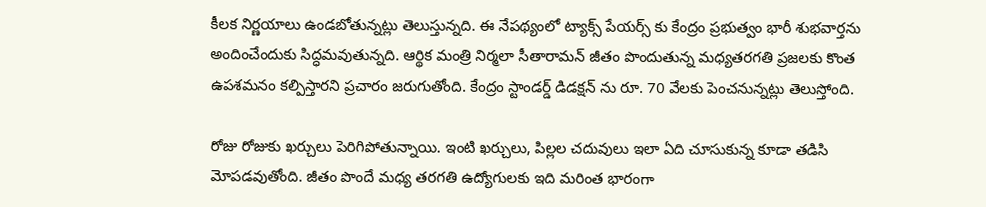కీలక నిర్ణయాలు ఉండబోతున్నట్లు తెలుస్తున్నది. ఈ నేపథ్యంలో ట్యాక్స్ పేయర్స్ కు కేంద్రం ప్రభుత్వం భారీ శుభవార్తను అందించేందుకు సిద్ధమవుతున్నది. ఆర్థిక మంత్రి నిర్మలా సీతారామన్ జీతం పొందుతున్న మధ్యతరగతి ప్రజలకు కొంత ఉపశమనం కల్పిస్తారని ప్రచారం జరుగుతోంది. కేంద్రం స్టాండర్డ్ డిడక్షన్ ను రూ. 70 వేలకు పెంచనున్నట్లు తెలుస్తోంది.

రోజు రోజుకు ఖర్చులు పెరిగిపోతున్నాయి. ఇంటి ఖర్చులు, పిల్లల చదువులు ఇలా ఏది చూసుకున్న కూడా తడిసి మోపడవుతోంది. జీతం పొందే మధ్య తరగతి ఉద్యోగులకు ఇది మరింత భారంగా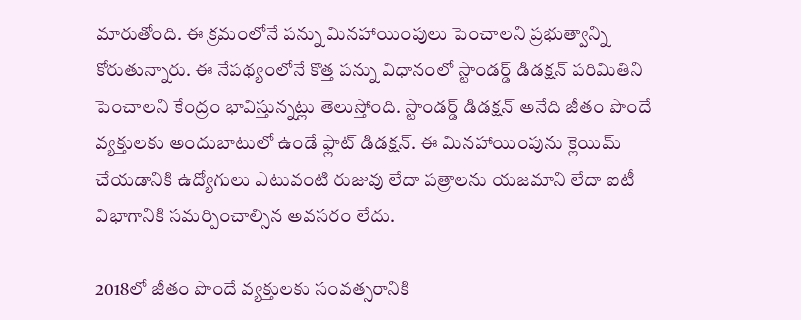మారుతోంది. ఈ క్రమంలోనే పన్ను మినహాయింపులు పెంచాలని ప్రభుత్వాన్ని కోరుతున్నారు. ఈ నేపథ్యంలోనే కొత్త పన్ను విధానంలో స్టాండర్డ్ డిడక్షన్ పరిమితిని పెంచాలని కేంద్రం భావిస్తున్నట్లు తెలుస్తోంది. స్టాండర్డ్ డిడక్షన్ అనేది జీతం పొందే వ్యక్తులకు అందుబాటులో ఉండే ఫ్లాట్ డిడక్షన్. ఈ మినహాయింపును క్లెయిమ్ చేయడానికి ఉద్యోగులు ఎటువంటి రుజువు లేదా పత్రాలను యజమాని లేదా ఐటీ విభాగానికి సమర్పించాల్సిన అవసరం లేదు.

2018లో జీతం పొందే వ్యక్తులకు సంవత్సరానికి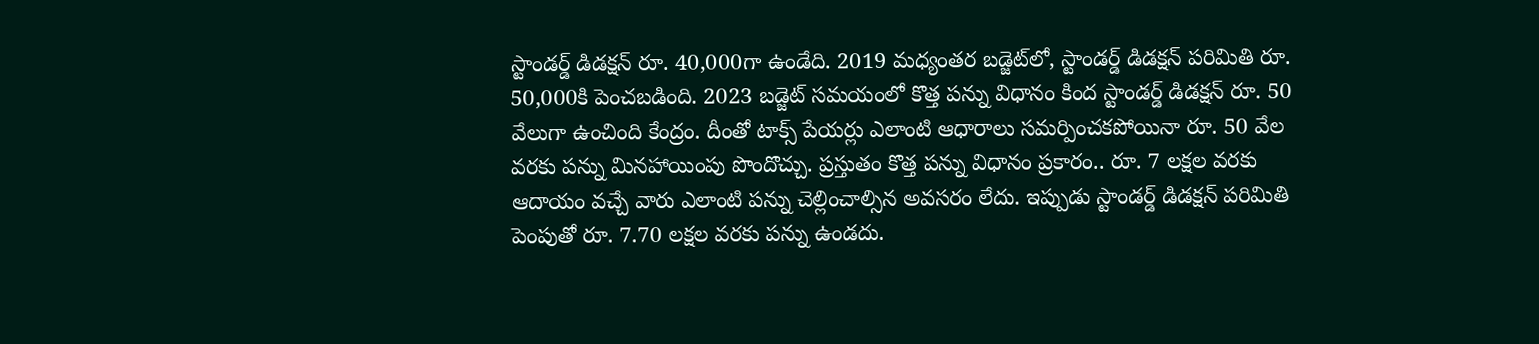స్టాండర్డ్ డిడక్షన్ రూ. 40,000గా ఉండేది. 2019 మధ్యంతర బడ్జెట్‌లో, స్టాండర్డ్ డిడక్షన్ పరిమితి రూ. 50,000కి పెంచబడింది. 2023 బడ్జెట్ సమయంలో కొత్త పన్ను విధానం కింద స్టాండర్డ్ డిడక్షన్ రూ. 50 వేలుగా ఉంచింది కేంద్రం. దీంతో టాక్స్ పేయర్లు ఎలాంటి ఆధారాలు సమర్పించకపోయినా రూ. 50 వేల వరకు పన్ను మినహాయింపు పొందొచ్చు. ప్రస్తుతం కొత్త పన్ను విధానం ప్రకారం.. రూ. 7 లక్షల వరకు ఆదాయం వచ్చే వారు ఎలాంటి పన్ను చెల్లించాల్సిన అవసరం లేదు. ఇప్పుడు స్టాండర్డ్ డిడక్షన్‌ పరిమితి పెంపుతో రూ. 7.70 లక్షల వరకు పన్ను ఉండదు.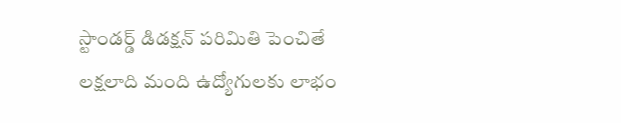స్టాండర్డ్ డిడక్షన్ పరిమితి పెంచితే లక్షలాది మంది ఉద్యోగులకు లాభం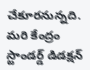చేకూరనున్నది. మరి కేంద్రం స్టాండర్డ్ డిడక్షన్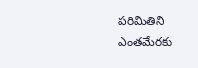పరిమితిని ఎంతమేరకు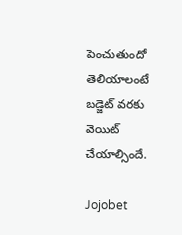పెంచుతుందో తెలియాలంటే బడ్జెట్ వరకు వెయిట్ చేయాల్సిందే.

Jojobet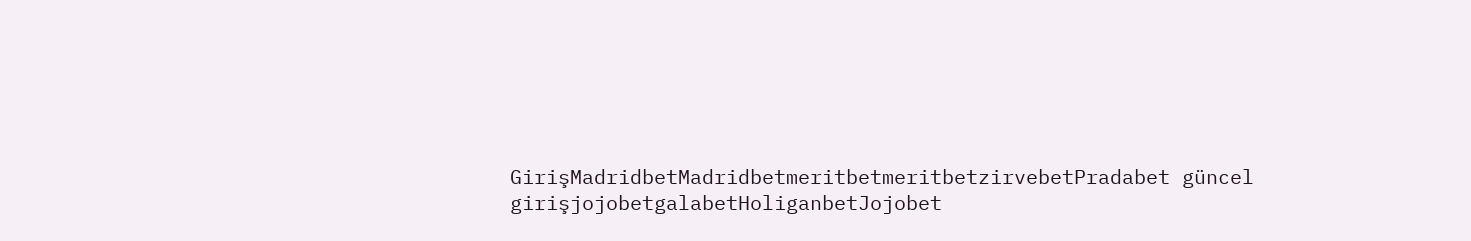GirişMadridbetMadridbetmeritbetmeritbetzirvebetPradabet güncel girişjojobetgalabetHoliganbetJojobet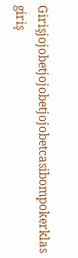Girişjojobetjojobetjojobetcasibompokerklas giriş